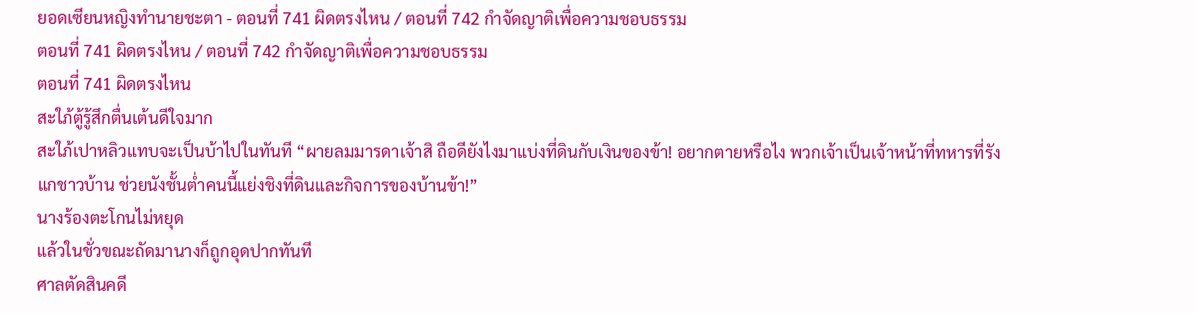ยอดเซียนหญิงทำนายชะตา - ตอนที่ 741 ผิดตรงไหน / ตอนที่ 742 กำจัดญาติเพื่อความชอบธรรม
ตอนที่ 741 ผิดตรงไหน / ตอนที่ 742 กำจัดญาติเพื่อความชอบธรรม
ตอนที่ 741 ผิดตรงไหน
สะใภ้ตู้รู้สึกตื่นเต้นดีใจมาก
สะใภ้เปาหลิวแทบจะเป็นบ้าไปในทันที “ผายลมมารดาเจ้าสิ ถือดียังไงมาแบ่งที่ดินกับเงินของข้า! อยากตายหรือไง พวกเจ้าเป็นเจ้าหน้าที่ทหารที่รังแกชาวบ้าน ช่วยนังชั้นต่ำคนนี้แย่งชิงที่ดินและกิจการของบ้านข้า!”
นางร้องตะโกนไม่หยุด
แล้วในชั่วขณะถัดมานางก็ถูกอุดปากทันที
ศาลตัดสินคดี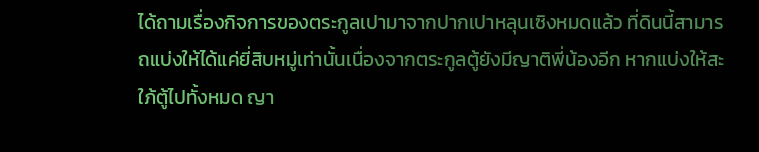ได้ถามเรื่องกิจการของตระกูลเปามาจากปากเปาหลุนเซิงหมดแล้ว ที่ดินนี้สามารถแบ่งให้ได้แค่ยี่สิบหมู่เท่านั้นเนื่องจากตระกูลตู้ยังมีญาติพี่น้องอีก หากแบ่งให้สะใภ้ตู้ไปทั้งหมด ญา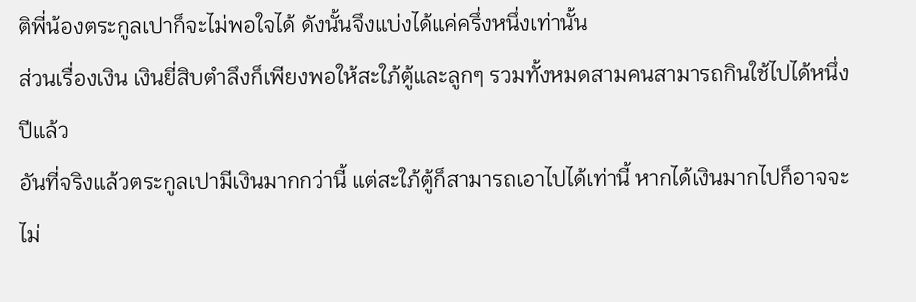ติพี่น้องตระกูลเปาก็จะไม่พอใจได้ ดังนั้นจึงแบ่งได้แค่ครึ่งหนึ่งเท่านั้น
ส่วนเรื่องเงิน เงินยี่สิบตำลึงก็เพียงพอให้สะใภ้ตู้และลูกๆ รวมทั้งหมดสามคนสามารถกินใช้ไปได้หนึ่งปีแล้ว
อันที่จริงแล้วตระกูลเปามีเงินมากกว่านี้ แต่สะใภ้ตู้ก็สามารถเอาไปได้เท่านี้ หากได้เงินมากไปก็อาจจะไม่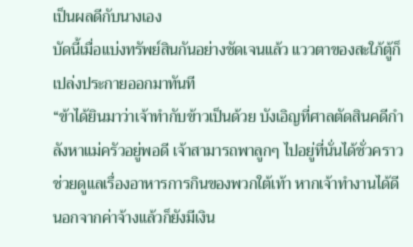เป็นผลดีกับนางเอง
บัดนี้เมื่อแบ่งทรัพย์สินกันอย่างชัดเจนแล้ว แววตาของสะใภ้ตู้ก็เปล่งประกายออกมาทันที
“ข้าได้ยินมาว่าเจ้าทำกับข้าวเป็นด้วย บังเอิญที่ศาลตัดสินคดีกำลังหาแม่ครัวอยู่พอดี เจ้าสามารถพาลูกๆ ไปอยู่ที่นั่นได้ชั่วคราว ช่วยดูแลเรื่องอาหารการกินของพวกใต้เท้า หากเจ้าทำงานได้ดี นอกจากค่าจ้างแล้วก็ยังมีเงิน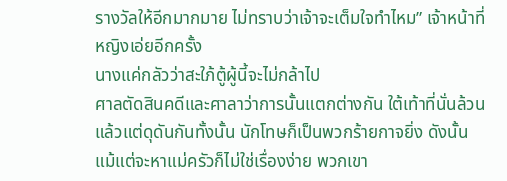รางวัลให้อีกมากมาย ไม่ทราบว่าเจ้าจะเต็มใจทำไหม” เจ้าหน้าที่หญิงเอ่ยอีกครั้ง
นางแค่กลัวว่าสะใภ้ตู้ผู้นี้จะไม่กล้าไป
ศาลตัดสินคดีและศาลาว่าการนั้นแตกต่างกัน ใต้เท้าที่นั่นล้วนแล้วแต่ดุดันกันทั้งนั้น นักโทษก็เป็นพวกร้ายกาจยิ่ง ดังนั้น แม้แต่จะหาแม่ครัวก็ไม่ใช่เรื่องง่าย พวกเขา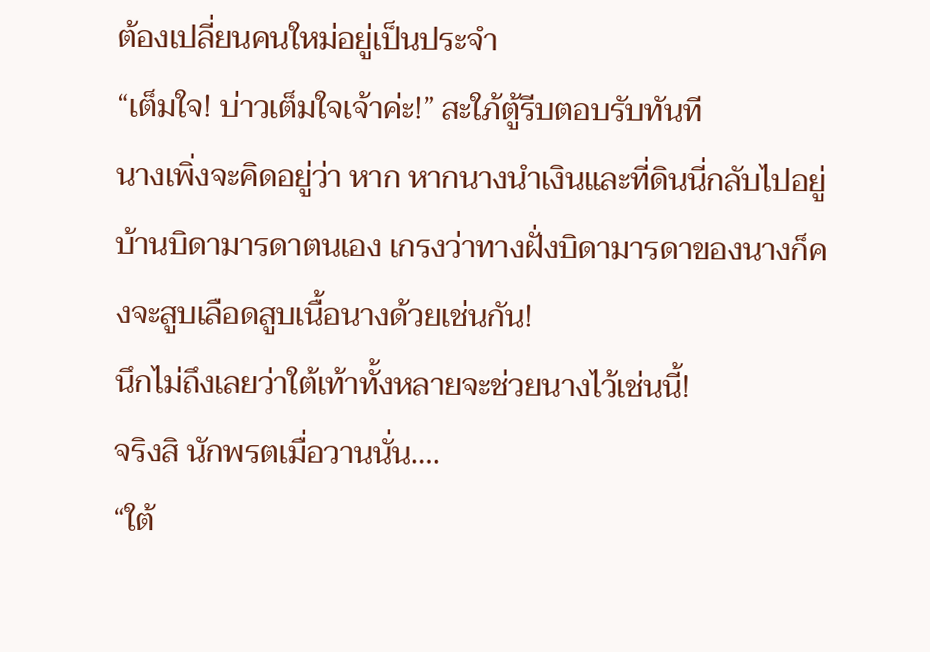ต้องเปลี่ยนคนใหม่อยู่เป็นประจำ
“เต็มใจ! บ่าวเต็มใจเจ้าค่ะ!” สะใภ้ตู้รีบตอบรับทันที
นางเพิ่งจะคิดอยู่ว่า หาก หากนางนำเงินและที่ดินนี่กลับไปอยู่บ้านบิดามารดาตนเอง เกรงว่าทางฝั่งบิดามารดาของนางก็คงจะสูบเลือดสูบเนื้อนางด้วยเช่นกัน!
นึกไม่ถึงเลยว่าใต้เท้าทั้งหลายจะช่วยนางไว้เช่นนี้!
จริงสิ นักพรตเมื่อวานนั่น….
“ใต้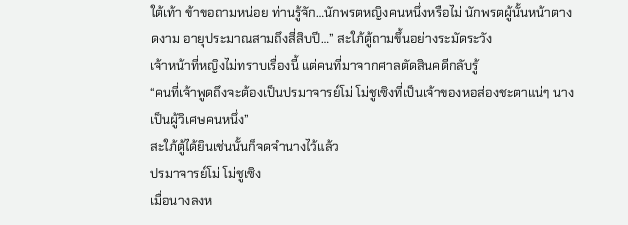ใต้เท้า ข้าขอถามหน่อย ท่านรู้จัก…นักพรตหญิงคนหนึ่งหรือไม่ นักพรตผู้นั้นหน้าตางดงาม อายุประมาณสามถึงสี่สิบปี…” สะใภ้ตู้ถามขึ้นอย่างระมัดระวัง
เจ้าหน้าที่หญิงไม่ทราบเรื่องนี้ แต่คนที่มาจากศาลตัดสินคดีกลับรู้
“คนที่เจ้าพูดถึงจะต้องเป็นปรมาจารย์โม่ โม่ชูเซิงที่เป็นเจ้าของหอส่องชะตาแน่ๆ นางเป็นผู้วิเศษคนหนึ่ง”
สะใภ้ตู้ได้ยินเช่นนั้นก็จดจำนางไว้แล้ว
ปรมาจารย์โม่ โม่ชูเซิง
เมื่อนางลงห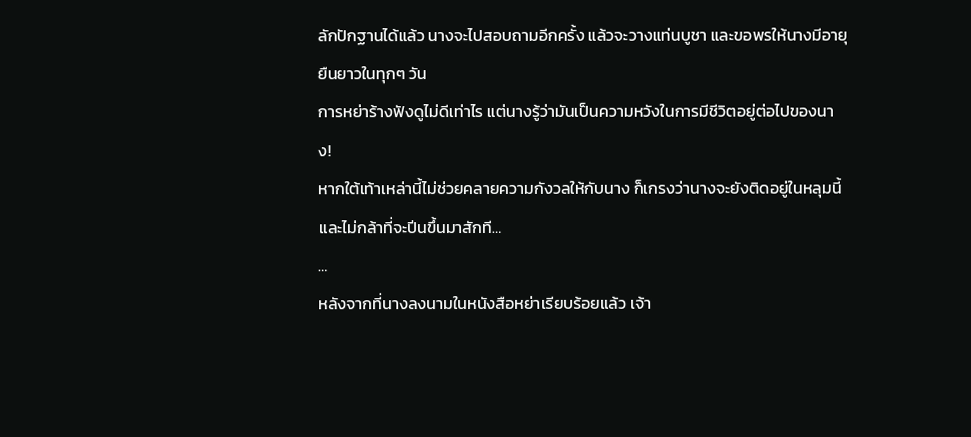ลักปักฐานได้แล้ว นางจะไปสอบถามอีกครั้ง แล้วจะวางแท่นบูชา และขอพรให้นางมีอายุยืนยาวในทุกๆ วัน
การหย่าร้างฟังดูไม่ดีเท่าไร แต่นางรู้ว่ามันเป็นความหวังในการมีชีวิตอยู่ต่อไปของนาง!
หากใต้เท้าเหล่านี้ไม่ช่วยคลายความกังวลให้กับนาง ก็เกรงว่านางจะยังติดอยู่ในหลุมนี้และไม่กล้าที่จะปีนขึ้นมาสักที…
…
หลังจากที่นางลงนามในหนังสือหย่าเรียบร้อยแล้ว เจ้า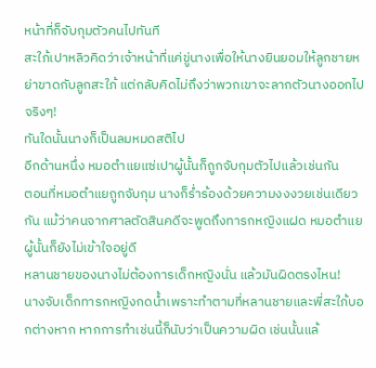หน้าที่ก็จับกุมตัวคนไปทันที
สะใภ้เปาหลิวคิดว่าเจ้าหน้าที่แค่ขู่นางเพื่อให้นางยินยอมให้ลูกชายหย่าขาดกับลูกสะใภ้ แต่กลับคิดไม่ถึงว่าพวกเขาจะลากตัวนางออกไปจริงๆ!
ทันใดนั้นนางก็เป็นลมหมดสติไป
อีกด้านหนึ่ง หมอตำแยแซ่เปาผู้นั้นก็ถูกจับกุมตัวไปแล้วเช่นกัน
ตอนที่หมอตำแยถูกจับกุม นางก็ร่ำร้องด้วยความงงงวยเช่นเดียวกัน แม้ว่าคนจากศาลตัดสินคดีจะพูดถึงทารกหญิงแฝด หมอตำแยผู้นั้นก็ยังไม่เข้าใจอยู่ดี
หลานชายของนางไม่ต้องการเด็กหญิงนั่น แล้วมันผิดตรงไหน!
นางจับเด็กทารกหญิงกดน้ำเพราะทำตามที่หลานชายและพี่สะใภ้บอกต่างหาก หากการทำเช่นนี้ก็นับว่าเป็นความผิด เช่นนั้นแล้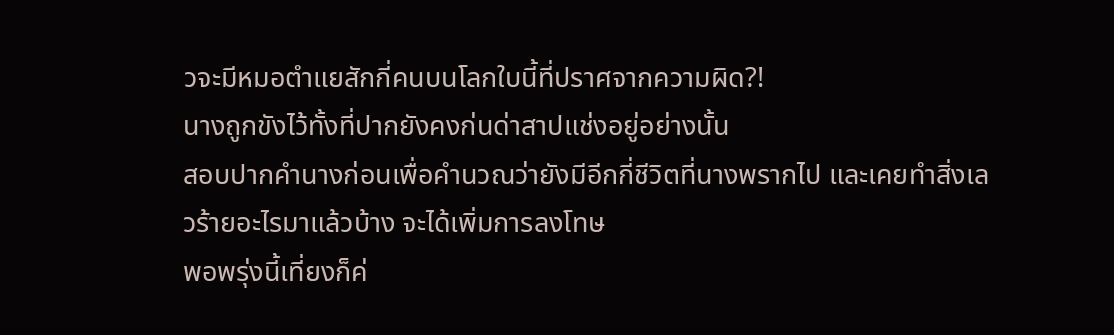วจะมีหมอตำแยสักกี่คนบนโลกใบนี้ที่ปราศจากความผิด?!
นางถูกขังไว้ทั้งที่ปากยังคงก่นด่าสาปแช่งอยู่อย่างนั้น
สอบปากคำนางก่อนเพื่อคำนวณว่ายังมีอีกกี่ชีวิตที่นางพรากไป และเคยทำสิ่งเลวร้ายอะไรมาแล้วบ้าง จะได้เพิ่มการลงโทษ
พอพรุ่งนี้เที่ยงก็ค่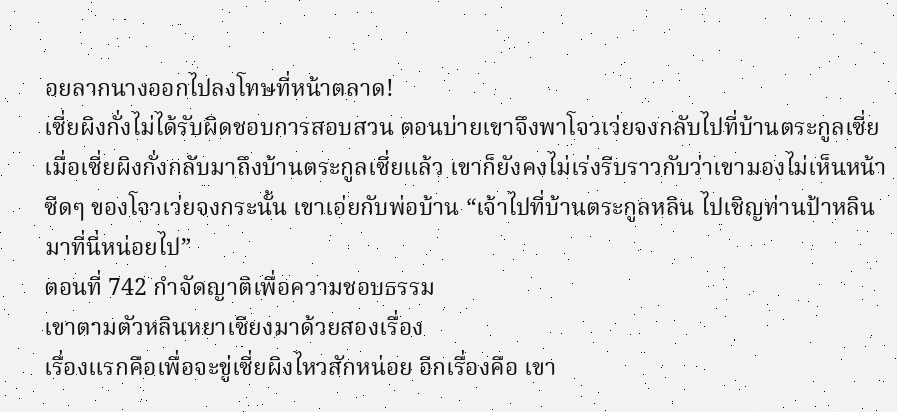อยลากนางออกไปลงโทษที่หน้าตลาด!
เซี่ยผิงกั่งไม่ได้รับผิดชอบการสอบสวน ตอนบ่ายเขาจึงพาโจวเว่ยจงกลับไปที่บ้านตระกูลเซี่ย
เมื่อเซี่ยผิงกั่งกลับมาถึงบ้านตระกูลเซี่ยแล้ว เขาก็ยังคงไม่เร่งรีบราวกับว่าเขามองไม่เห็นหน้าซีดๆ ของโจวเว่ยจงกระนั้น เขาเอ่ยกับพ่อบ้าน “เจ้าไปที่บ้านตระกูลหลิน ไปเชิญท่านป้าหลินมาที่นี่หน่อยไป”
ตอนที่ 742 กำจัดญาติเพื่อความชอบธรรม
เขาตามตัวหลินหยาเซียงมาด้วยสองเรื่อง
เรื่องแรกคือเพื่อจะขู่เซี่ยผิงไหวสักหน่อย อีกเรื่องคือ เขา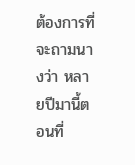ต้องการที่จะถามนางว่า หลายปีมานี้ตอนที่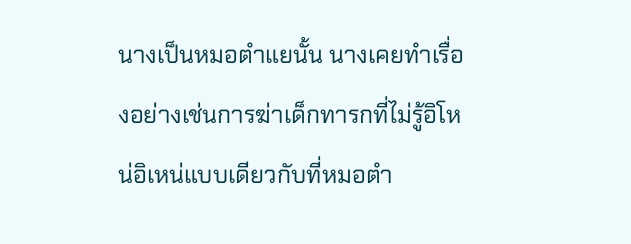นางเป็นหมอตำแยนั้น นางเคยทำเรื่องอย่างเช่นการฆ่าเด็กทารกที่ไม่รู้อิโหน่อิเหน่แบบเดียวกับที่หมอตำ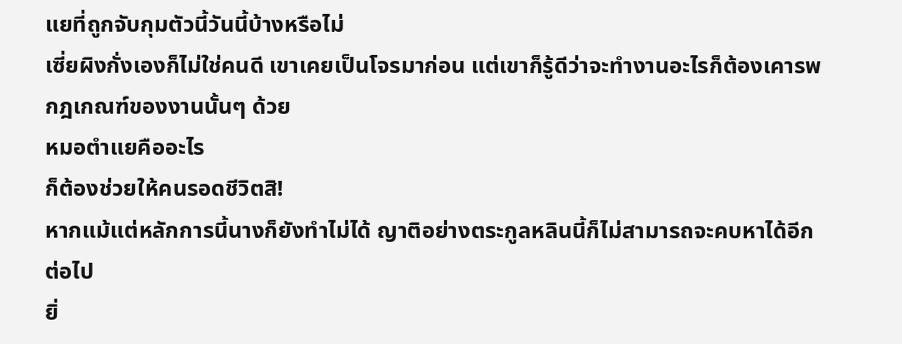แยที่ถูกจับกุมตัวนี้วันนี้บ้างหรือไม่
เซี่ยผิงกั่งเองก็ไม่ใช่คนดี เขาเคยเป็นโจรมาก่อน แต่เขาก็รู้ดีว่าจะทำงานอะไรก็ต้องเคารพกฎเกณฑ์ของงานนั้นๆ ด้วย
หมอตำแยคืออะไร
ก็ต้องช่วยให้คนรอดชีวิตสิ!
หากแม้แต่หลักการนี้นางก็ยังทำไม่ได้ ญาติอย่างตระกูลหลินนี้ก็ไม่สามารถจะคบหาได้อีกต่อไป
ยิ่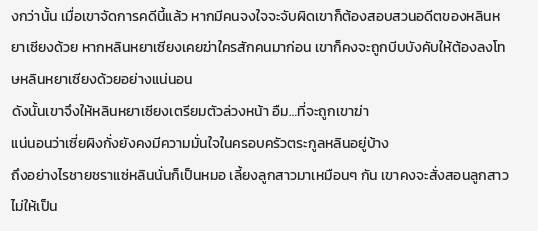งกว่านั้น เมื่อเขาจัดการคดีนี้แล้ว หากมีคนจงใจจะจับผิดเขาก็ต้องสอบสวนอดีตของหลินหยาเซียงด้วย หากหลินหยาเซียงเคยฆ่าใครสักคนมาก่อน เขาก็คงจะถูกบีบบังคับให้ต้องลงโทษหลินหยาเซียงด้วยอย่างแน่นอน
ดังนั้นเขาจึงให้หลินหยาเซียงเตรียมตัวล่วงหน้า อืม…ที่จะถูกเขาฆ่า
แน่นอนว่าเซี่ยผิงกั่งยังคงมีความมั่นใจในครอบครัวตระกูลหลินอยู่บ้าง
ถึงอย่างไรชายชราแซ่หลินนั่นก็เป็นหมอ เลี้ยงลูกสาวมาเหมือนๆ กัน เขาคงจะสั่งสอนลูกสาวไม่ให้เป็น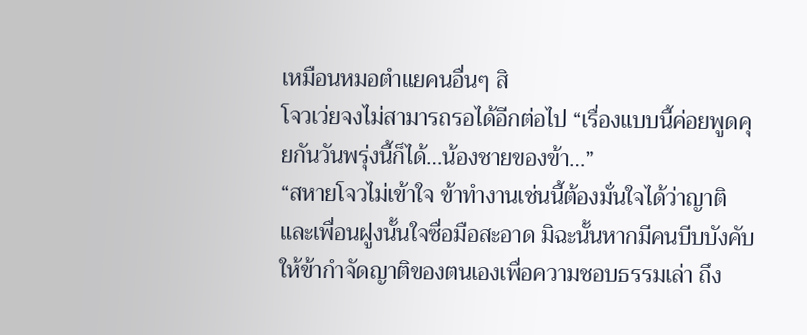เหมือนหมอตำแยคนอื่นๆ สิ
โจวเว่ยจงไม่สามารถรอได้อีกต่อไป “เรื่องแบบนี้ค่อยพูดคุยกันวันพรุ่งนี้ก็ได้…น้องชายของข้า…”
“สหายโจวไม่เข้าใจ ข้าทำงานเช่นนี้ต้องมั่นใจได้ว่าญาติและเพื่อนฝูงนั้นใจซื่อมือสะอาด มิฉะนั้นหากมีคนบีบบังคับให้ข้ากำจัดญาติของตนเองเพื่อความชอบธรรมเล่า ถึง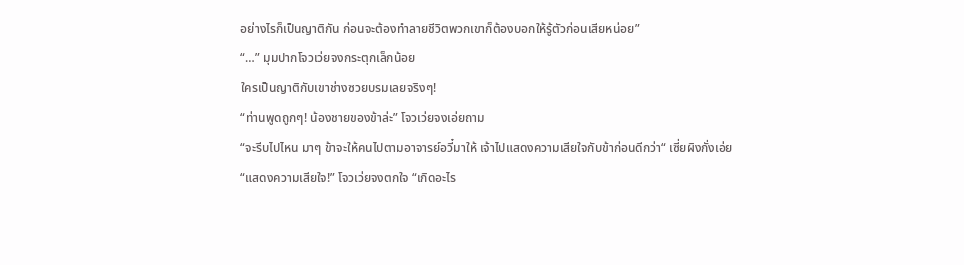อย่างไรก็เป็นญาติกัน ก่อนจะต้องทำลายชีวิตพวกเขาก็ต้องบอกให้รู้ตัวก่อนเสียหน่อย”
“…” มุมปากโจวเว่ยจงกระตุกเล็กน้อย
ใครเป็นญาติกับเขาช่างซวยบรมเลยจริงๆ!
“ท่านพูดถูกๆ! น้องชายของข้าล่ะ” โจวเว่ยจงเอ่ยถาม
“จะรีบไปไหน มาๆ ข้าจะให้คนไปตามอาจารย์อวี๋มาให้ เจ้าไปแสดงความเสียใจกับข้าก่อนดีกว่า“ เซี่ยผิงกั่งเอ่ย
“แสดงความเสียใจ!” โจวเว่ยจงตกใจ “เกิดอะไร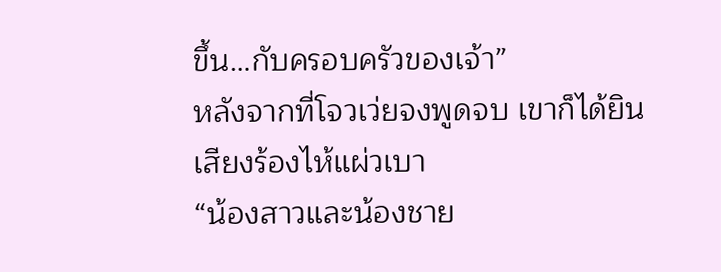ขึ้น…กับครอบครัวของเจ้า”
หลังจากที่โจวเว่ยจงพูดจบ เขาก็ได้ยินเสียงร้องไห้แผ่วเบา
“น้องสาวและน้องชาย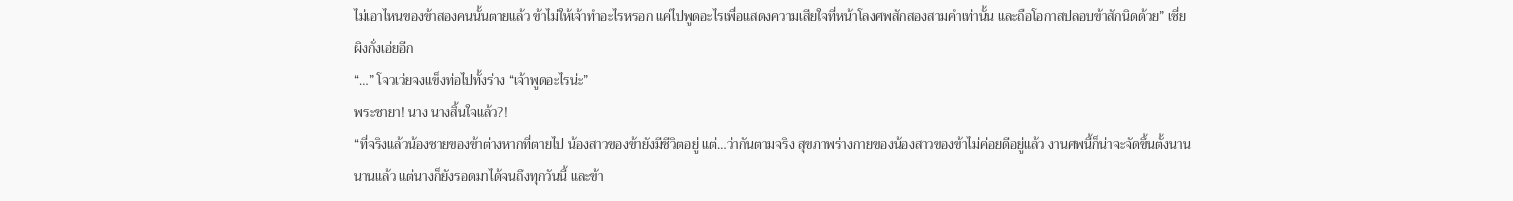ไม่เอาไหนของข้าสองคนนั้นตายแล้ว ข้าไม่ให้เจ้าทำอะไรหรอก แค่ไปพูดอะไรเพื่อแสดงความเสียใจที่หน้าโลงศพสักสองสามคำเท่านั้น และถือโอกาสปลอบข้าสักนิดด้วย” เซี่ยผิงกั่งเอ่ยอีก
“…” โจวเว่ยจงแข็งท่อไปทั้งร่าง “เจ้าพูดอะไรน่ะ”
พระชายา! นาง นางสิ้นใจแล้ว?!
“ที่จริงแล้วน้องชายของข้าต่างหากที่ตายไป น้องสาวของข้ายังมีชีวิตอยู่ แต่…ว่ากันตามจริง สุขภาพร่างกายของน้องสาวของข้าไม่ค่อยดีอยู่แล้ว งานศพนี้ก็น่าจะจัดขึ้นตั้งนานนานแล้ว แต่นางก็ยังรอดมาได้จนถึงทุกวันนี้ และข้า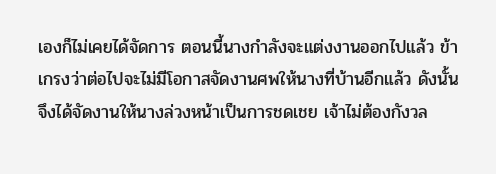เองก็ไม่เคยได้จัดการ ตอนนี้นางกำลังจะแต่งงานออกไปแล้ว ข้าเกรงว่าต่อไปจะไม่มีโอกาสจัดงานศพให้นางที่บ้านอีกแล้ว ดังนั้นจึงได้จัดงานให้นางล่วงหน้าเป็นการชดเชย เจ้าไม่ต้องกังวล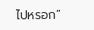ไปหรอก”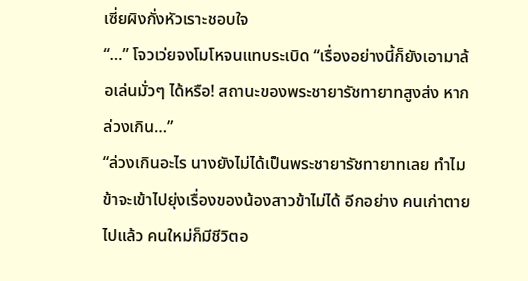เซี่ยผิงกั่งหัวเราะชอบใจ
“…” โจวเว่ยจงโมโหจนแทบระเบิด “เรื่องอย่างนี้ก็ยังเอามาล้อเล่นมั่วๆ ได้หรือ! สถานะของพระชายารัชทายาทสูงส่ง หากล่วงเกิน…”
“ล่วงเกินอะไร นางยังไม่ได้เป็นพระชายารัชทายาทเลย ทำไมข้าจะเข้าไปยุ่งเรื่องของน้องสาวข้าไม่ได้ อีกอย่าง คนเก่าตายไปแล้ว คนใหม่ก็มีชีวิตอ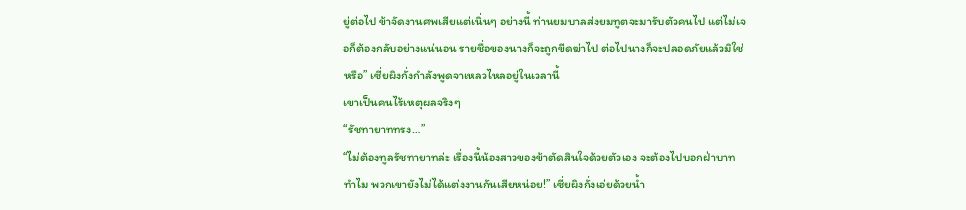ยู่ต่อไป ข้าจัดงานศพเสียแต่เนิ่นๆ อย่างนี้ ท่านยมบาลส่งยมทูตจะมารับตัวคนไป แต่ไม่เจอก็ต้องกลับอย่างแน่นอน รายชื่อของนางก็จะถูกขีดฆ่าไป ต่อไปนางก็จะปลอดภัยแล้วมิใช่หรือ” เซี่ยผิงกั่งกำลังพูดจาเหลวไหลอยู่ในเวลานี้
เขาเป็นคนไร้เหตุผลจริงๆ
“รัชทายาททรง…”
“ไม่ต้องทูลรัชทายาทล่ะ เรื่องนี้น้องสาวของข้าตัดสินใจด้วยตัวเอง จะต้องไปบอกฝ่าบาททำไม พวกเขายังไม่ได้แต่งงานกันเสียหน่อย!” เซี่ยผิงกั่งเอ่ยด้วยน้ำ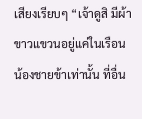เสียงเรียบๆ “เจ้าดูสิ มีผ้าขาวแขวนอยู่แค่ในเรือนน้องชายข้าเท่านั้น ที่อื่น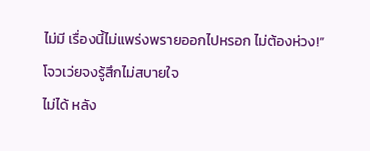ไม่มี เรื่องนี้ไม่แพร่งพรายออกไปหรอก ไม่ต้องห่วง!”
โจวเว่ยจงรู้สึกไม่สบายใจ
ไม่ได้ หลัง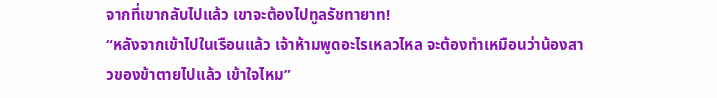จากที่เขากลับไปแล้ว เขาจะต้องไปทูลรัชทายาท!
“หลังจากเข้าไปในเรือนแล้ว เจ้าห้ามพูดอะไรเหลวไหล จะต้องทำเหมือนว่าน้องสาวของข้าตายไปแล้ว เข้าใจไหม”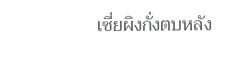เซี่ยผิงกั่งตบหลัง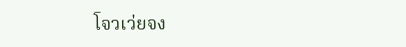โจวเว่ยจง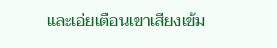และเอ่ยเตือนเขาเสียงเข้ม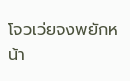โจวเว่ยจงพยักหน้า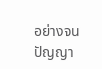อย่างจนปัญญา